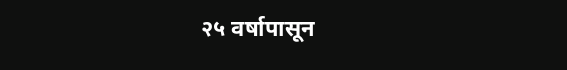२५ वर्षापासून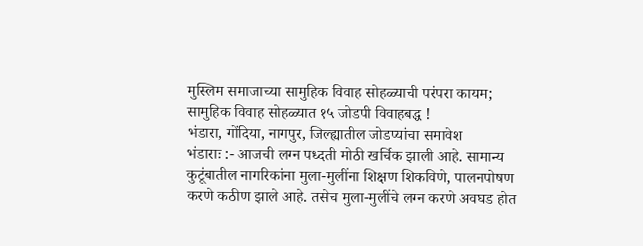मुस्लिम समाजाच्या सामुहिक विवाह सोहळ्याची परंपरा कायम; सामुहिक विवाह सोहळ्यात १५ जोडपी विवाहबद्ध !
भंडारा, गोंदिया, नागपुर, जिल्ह्यातील जोडप्यांचा समावेश
भंडाराः :- आजची लग्न पध्दती मोठी खर्चिक झाली आहे. सामान्य कुटूंबातील नागरिकांना मुला-मुलींना शिक्षण शिकविणे, पालनपोषण करणे कठीण झाले आहे. तसेच मुला-मुलींचे लग्न करणे अवघड होत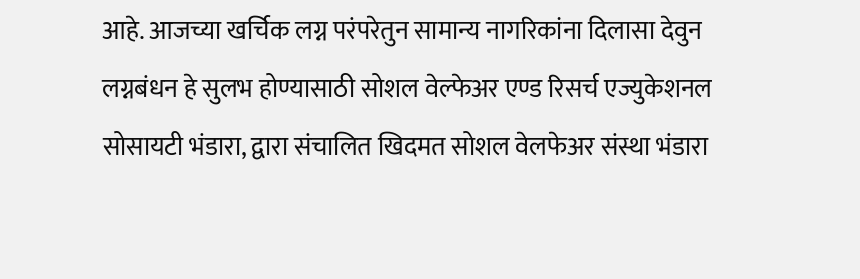आहे. आजच्या खर्चिक लग्न परंपरेतुन सामान्य नागरिकांना दिलासा देवुन लग्नबंधन हे सुलभ होण्यासाठी सोशल वेल्फेअर एण्ड रिसर्च एज्युकेशनल सोसायटी भंडारा, द्वारा संचालित खिदमत सोशल वेलफेअर संस्था भंडारा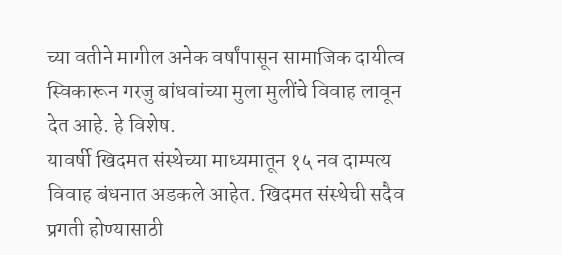च्या वतीने मागील अनेक वर्षांपासून सामाजिक दायीत्व स्विकारून गरजु बांधवांच्या मुला मुलींचे विवाह लावून देत आहे. हे विशेष.
यावर्षी खिदमत संस्थेच्या माध्यमातून १५ नव दाम्पत्य विवाह बंधनात अडकले आहेत. खिदमत संस्थेची सदैव प्रगती होण्यासाठी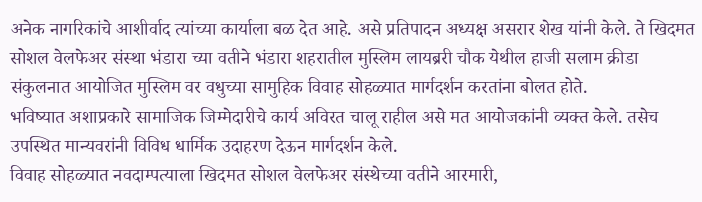अनेक नागरिकांचे आशीर्वाद त्यांच्या कार्याला बळ देत आहे. असे प्रतिपादन अध्यक्ष असरार शेख यांनी केले. ते खिदमत सोशल वेलफेअर संस्था भंडारा च्या वतीने भंडारा शहरातील मुस्लिम लायब्ररी चौक येथील हाजी सलाम क्रीडा संकुलनात आयोजित मुस्लिम वर वधुच्या सामुहिक विवाह सोहळ्यात मार्गदर्शन करतांना बोलत होते.
भविष्यात अशाप्रकारे सामाजिक जिम्मेदारीचे कार्य अविरत चालू राहील असे मत आयोजकांनी व्यक्त केले. तसेच उपस्थित मान्यवरांनी विविध धार्मिक उदाहरण देऊन मार्गदर्शन केले.
विवाह सोहळ्यात नवदाम्पत्याला खिदमत सोशल वेलफेअर संस्थेच्या वतीने आरमारी,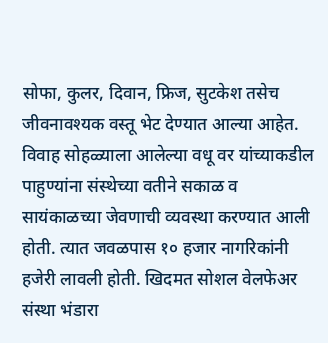सोफा, कुलर, दिवान, फ्रिज, सुटकेश तसेच जीवनावश्यक वस्तू भेट देण्यात आल्या आहेत. विवाह सोहळ्याला आलेल्या वधू वर यांच्याकडील पाहुण्यांना संस्थेच्या वतीने सकाळ व सायंकाळच्या जेवणाची व्यवस्था करण्यात आली होती. त्यात जवळपास १० हजार नागरिकांनी हजेरी लावली होती. खिदमत सोशल वेलफेअर संस्था भंडारा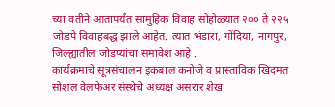च्या वतीने आतापर्यंत सामुहिक विवाह सोहोळ्यात २०० ते २२५ जोडपे विवाहबद्ध झाले आहेत. त्यात भंडारा, गोंदिया, नागपुर, जिल्ह्यातील जोडप्यांचा समावेश आहे .
कार्यक्रमाचे सूत्रसंचालन इकबाल कनोजे व प्रास्ताविक खिदमत सोशल वेलफेअर संस्थेचे अध्यक्ष असरार शेख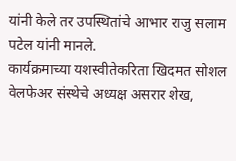यांनी केले तर उपस्थितांचे आभार राजु सलाम पटेल यांनी मानले.
कार्यक्रमाच्या यशस्वीतेकरिता खिदमत सोशल वेलफेअर संस्थेचे अध्यक्ष असरार शेख,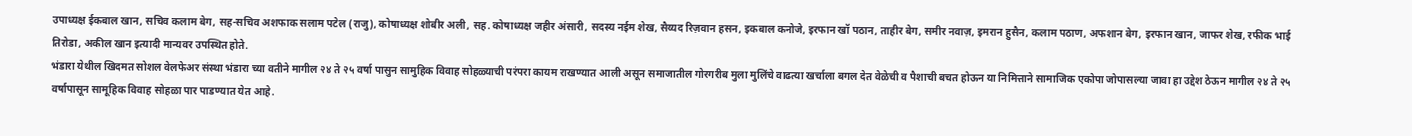उपाध्यक्ष ईकबाल खान, सचिव कलाम बेग, सह-सचिव अशफाक सलाम पटेल (राजु), कोषाध्यक्ष शोबीर अली, सह. कोषाध्यक्ष जहीर अंसारी, सदस्य नईम शेख, सैय्यद रिज़वान हसन, इकबाल कनोजे, इरफान खॉ पठान, ताहीर बेग, समीर नवाज़, इमरान हुसैन, कलाम पठाण, अफशान बेग, इरफान खान, जाफर शेख, रफीक भाई तिरोडा, अकील खान इत्यादी मान्यवर उपस्थित होते.
भंडारा येथील खिदमत सोशल वेलफेअर संस्था भंडारा च्या वतीने मागील २४ ते २५ वर्षा पासुन सामुहिक विवाह सोहळ्याची परंपरा कायम राखण्यात आली असून समाजातील गोरगरीब मुला मुलिंचे वाढत्या खर्चाला बगल देत वेळेची व पैशाची बचत होऊन या निमित्ताने सामाजिक एकोपा जोपासल्या जावा हा उद्देश ठेऊन मागील २४ ते २५ वर्षापासून सामूहिक विवाह सोहळा पार पाडण्यात येत आहे.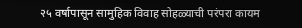२५ वर्षापासून सामुहिक विवाह सोहळ्याची परंपरा कायम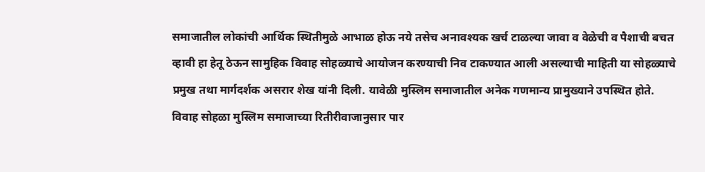समाजातील लोकांची आर्थिक स्थितीमुळे आभाळ होऊ नये तसेच अनावश्यक खर्च टाळल्या जावा व वेळेची व पैशाची बचत व्हावी हा हेतू ठेऊन सामुहिक विवाह सोहळ्याचे आयोजन करण्याची निव टाकण्यात आली असल्याची माहिती या सोहळ्याचे प्रमुख तथा मार्गदर्शक असरार शेख यांनी दिली. यावेळी मुस्लिम समाजातील अनेक गणमान्य प्रामुख्याने उपस्थित होते. विवाह सोहळा मुस्लिम समाजाच्या रितीरीवाजानुसार पार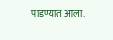पाडण्यात आला.